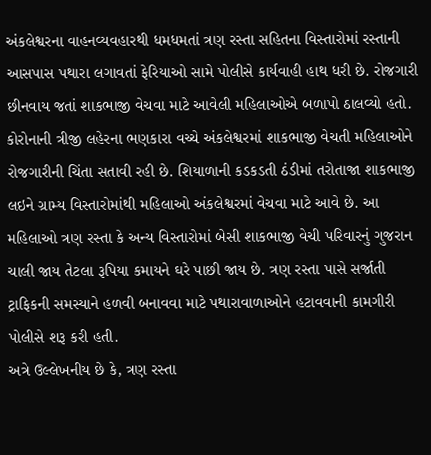અંકલેશ્વરના વાહનવ્યવહારથી ધમધમતાં ત્રણ રસ્તા સહિતના વિસ્તારોમાં રસ્તાની આસપાસ પથારા લગાવતાં ફેરિયાઓ સામે પોલીસે કાર્યવાહી હાથ ધરી છે. રોજગારી છીનવાય જતાં શાકભાજી વેચવા માટે આવેલી મહિલાઓએ બળાપો ઠાલવ્યો હતો.
કોરોનાની ત્રીજી લહેરના ભણકારા વચ્ચે અંકલેશ્વરમાં શાકભાજી વેચતી મહિલાઓને રોજગારીની ચિંતા સતાવી રહી છે. શિયાળાની કડકડતી ઠંડીમાં તરોતાજા શાકભાજી લઇને ગ્રામ્ય વિસ્તારોમાંથી મહિલાઓ અંકલેશ્વરમાં વેચવા માટે આવે છે. આ મહિલાઓ ત્રણ રસ્તા કે અન્ય વિસ્તારોમાં બેસી શાકભાજી વેચી પરિવારનું ગુજરાન ચાલી જાય તેટલા રૂપિયા કમાયને ઘરે પાછી જાય છે. ત્રણ રસ્તા પાસે સર્જાતી ટ્રાફિકની સમસ્યાને હળવી બનાવવા માટે પથારાવાળાઓને હટાવવાની કામગીરી પોલીસે શરૂ કરી હતી.
અત્રે ઉલ્લેખનીય છે કે, ત્રણ રસ્તા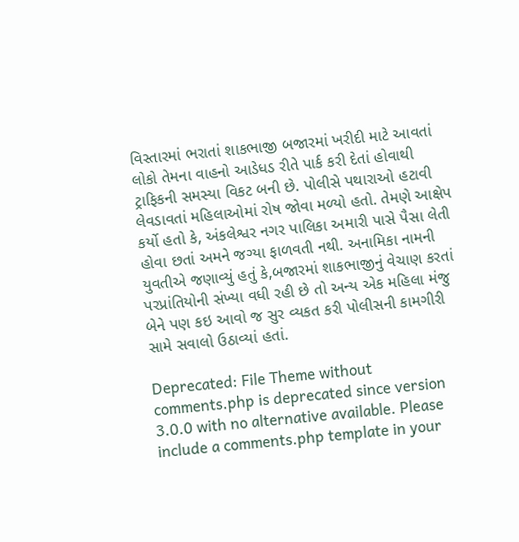વિસ્તારમાં ભરાતાં શાકભાજી બજારમાં ખરીદી માટે આવતાં લોકો તેમના વાહનો આડેધડ રીતે પાર્ક કરી દેતાં હોવાથી ટ્રાફિકની સમસ્યા વિકટ બની છે. પોલીસે પથારાઓ હટાવી લેવડાવતાં મહિલાઓમાં રોષ જોવા મળ્યો હતો. તેમણે આક્ષેપ કર્યો હતો કે, અંકલેશ્વર નગર પાલિકા અમારી પાસે પૈસા લેતી હોવા છતાં અમને જગ્યા ફાળવતી નથી. અનામિકા નામની યુવતીએ જણાવ્યું હતું કે,બજારમાં શાકભાજીનું વેચાણ કરતાં પરપ્રાંતિયોની સંખ્યા વધી રહી છે તો અન્ય એક મહિલા મંજુ બેને પણ કઇ આવો જ સુર વ્યકત કરી પોલીસની કામગીરી સામે સવાલો ઉઠાવ્યાં હતાં.

Deprecated: File Theme without comments.php is deprecated since version 3.0.0 with no alternative available. Please include a comments.php template in your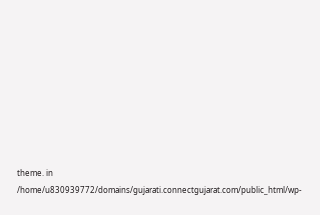theme. in /home/u830939772/domains/gujarati.connectgujarat.com/public_html/wp-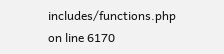includes/functions.php on line 6170